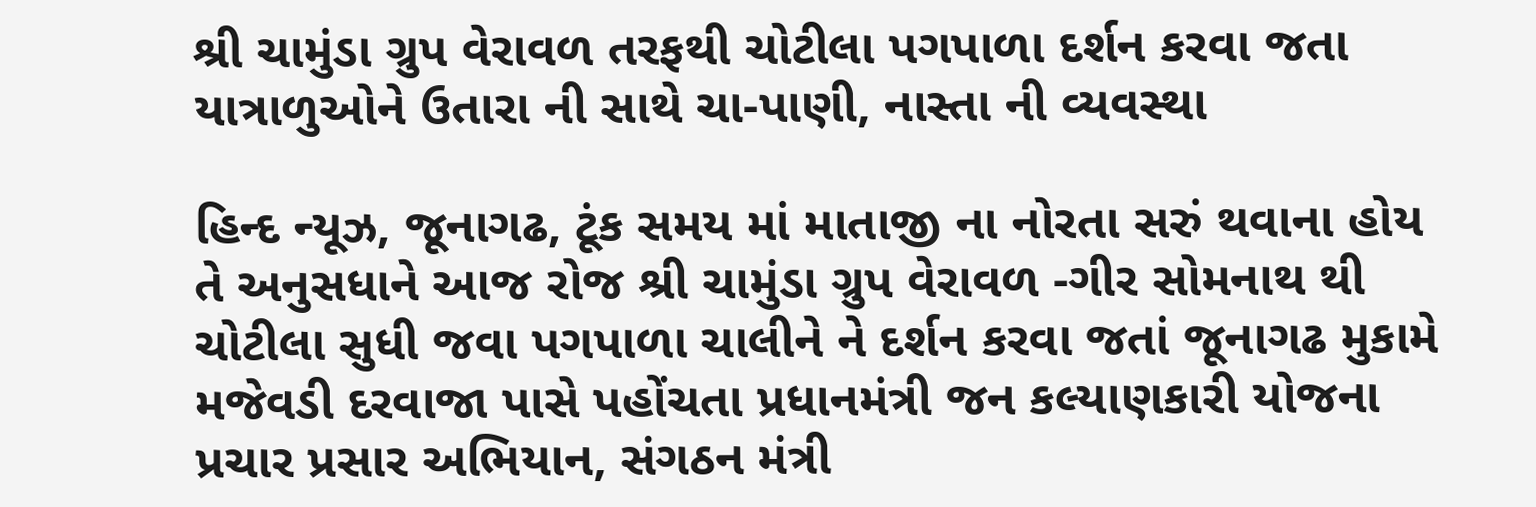શ્રી ચામુંડા ગ્રુપ વેરાવળ તરફથી ચોટીલા પગપાળા દર્શન કરવા જતા યાત્રાળુઓને ઉતારા ની સાથે ચા-પાણી, નાસ્તા ની વ્યવસ્થા

હિન્દ ન્યૂઝ, જૂનાગઢ, ટૂંક સમય માં માતાજી ના નોરતા સરું થવાના હોય તે અનુસધાને આજ રોજ શ્રી ચામુંડા ગ્રુપ વેરાવળ -ગીર સોમનાથ થી ચોટીલા સુધી જવા પગપાળા ચાલીને ને દર્શન કરવા જતાં જૂનાગઢ મુકામે મજેવડી દરવાજા પાસે પહોંચતા પ્રધાનમંત્રી જન કલ્યાણકારી યોજના પ્રચાર પ્રસાર અભિયાન, સંગઠન મંત્રી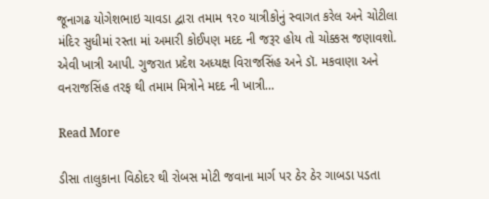જૂનાગઢ યોગેશભાઇ ચાવડા દ્વારા તમામ ૧૨૦ યાત્રીકોનું સ્વાગત કરેલ અને ચોટીલા મંદિર સુધીમાં રસ્તા માં અમારી કોઈપણ મદદ ની જરૂર હોય તો ચોક્કસ જણાવશો. એવી ખાત્રી આપી. ગુજરાત પ્રદેશ અધ્યક્ષ વિરાજસિંહ અને ડૉ. મકવાણા અને વનરાજસિંહ તરફ થી તમામ મિત્રોને મદદ ની ખાત્રી…

Read More

ડીસા તાલુકાના વિઠોદર થી રોબસ મોટી જવાના માર્ગ પર ઠેર ઠેર ગાબડા પડતા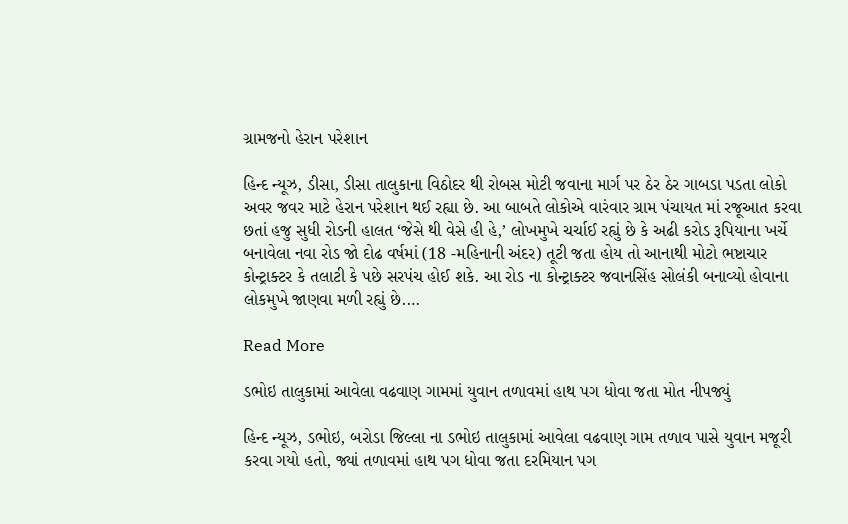ગ્રામજનો હેરાન પરેશાન

હિન્દ ન્યૂઝ, ડીસા, ડીસા તાલુકાના વિઠોદર થી રોબસ મોટી જવાના માર્ગ પર ઠેર ઠેર ગાબડા પડતા લોકો અવર જવર માટે હેરાન પરેશાન થઈ રહ્યા છે. આ બાબતે લોકોએ વારંવાર ગ્રામ પંચાયત માં રજૂઆત કરવા છતાં હજુ સુધી રોડની હાલત ‘જેસે થી વેસે હી હે,’ લોખમુખે ચર્ચાઈ રહ્યું છે કે અઢી કરોડ રૂપિયાના ખર્ચે બનાવેલા નવા રોડ જો દોઢ વર્ષમાં (18 -મહિનાની અંદર) તૂટી જતા હોય તો આનાથી મોટો ભષ્ટાચાર કોન્ટ્રાક્ટર કે તલાટી કે પછે સરપંચ હોઈ શકે. આ રોડ ના કોન્ટ્રાક્ટર જવાનસિંહ સોલંકી બનાવ્યો હોવાના લોકમુખે જાણવા મળી રહ્યું છે.…

Read More

ડભોઇ તાલુકામાં આવેલા વઢવાણ ગામમાં યુવાન તળાવમાં હાથ પગ ધોવા જતા મોત નીપજ્યું

હિન્દ ન્યૂઝ, ડભોઇ, બરોડા જિલ્લા ના ડભોઇ તાલુકામાં આવેલા વઢવાણ ગામ તળાવ પાસે યુવાન મજૂરી કરવા ગયો હતો, જ્યાં તળાવમાં હાથ પગ ધોવા જતા દરમિયાન પગ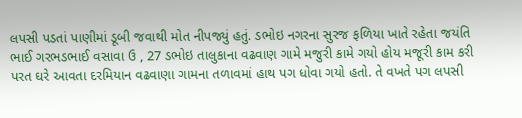લપસી પડતાં પાણીમાં ડૂબી જવાથી મોત નીપજ્યું હતું. ડભોઇ નગરના સુરજ ફળિયા ખાતે રહેતા જયંતિ ભાઈ ગરભડભાઈ વસાવા ઉ , 27 ડભોઇ તાલુકાના વઢવાણ ગામે મજુરી કામે ગયો હોય મજૂરી કામ કરી પરત ઘરે આવતા દરમિયાન વઢવાણા ગામના તળાવમાં હાથ પગ ધોવા ગયો હતો. તે વખતે પગ લપસી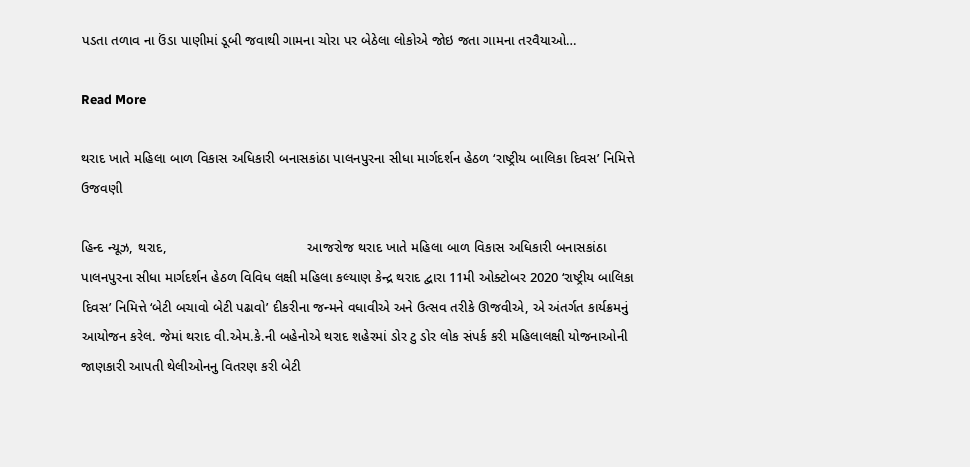પડતા તળાવ ના ઉંડા પાણીમાં ડૂબી જવાથી ગામના ચોરા પર બેઠેલા લોકોએ જોઇ જતા ગામના તરવૈયાઓ…

Read More

થરાદ ખાતે મહિલા બાળ વિકાસ અધિકારી બનાસકાંઠા પાલનપુરના સીધા માર્ગદર્શન હેઠળ ‘રાષ્ટ્રીય બાલિકા દિવસ’ નિમિત્તે ઉજવણી

હિન્દ ન્યૂઝ, થરાદ,                                    આજરોજ થરાદ ખાતે મહિલા બાળ વિકાસ અધિકારી બનાસકાંઠા પાલનપુરના સીધા માર્ગદર્શન હેઠળ વિવિધ લક્ષી મહિલા કલ્યાણ કેન્દ્ર થરાદ દ્વારા 11મી ઓક્ટોબર 2020 ‘રાષ્ટ્રીય બાલિકા દિવસ’ નિમિત્તે ‘બેટી બચાવો બેટી પઢાવો’ દીકરીના જન્મને વધાવીએ અને ઉત્સવ તરીકે ઊજવીએ, એ અંતર્ગત કાર્યક્રમનું આયોજન કરેલ. જેમાં થરાદ વી.એમ.કે.ની બહેનોએ થરાદ શહેરમાં ડોર ટુ ડોર લોક સંપર્ક કરી મહિલાલક્ષી યોજનાઓની જાણકારી આપતી થેલીઓનનુ વિતરણ કરી બેટી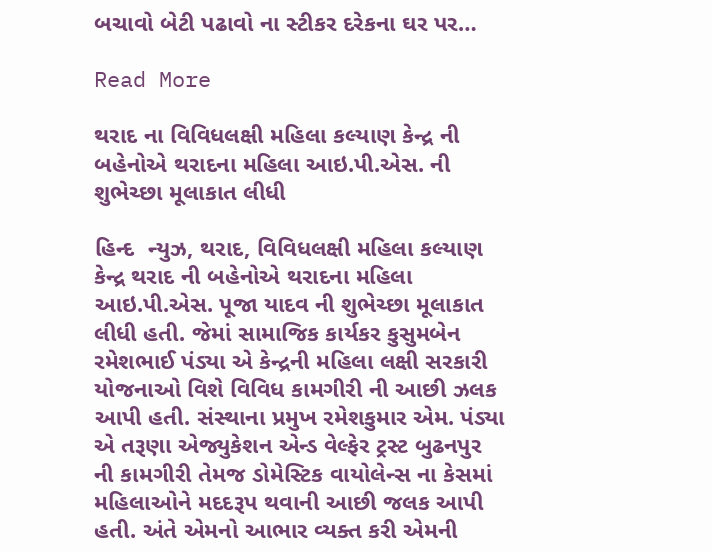બચાવો બેટી પઢાવો ના સ્ટીકર દરેકના ઘર પર…

Read More

થરાદ ના વિવિધલક્ષી મહિલા કલ્યાણ કેન્દ્ર ની બહેનોએ થરાદના મહિલા આઇ.પી.એસ. ની શુભેચ્છા મૂલાકાત લીધી

હિન્દ  ન્યુઝ, થરાદ, વિવિધલક્ષી મહિલા કલ્યાણ કેન્દ્ર થરાદ ની બહેનોએ થરાદના મહિલા આઇ.પી.એસ. પૂજા યાદવ ની શુભેચ્છા મૂલાકાત લીધી હતી. જેમાં સામાજિક કાર્યકર કુસુમબેન રમેશભાઈ પંડ્યા એ કેન્દ્રની મહિલા લક્ષી સરકારી યોજનાઓ વિશે વિવિધ કામગીરી ની આછી ઝલક આપી હતી. સંસ્થાના પ્રમુખ રમેશકુમાર એમ. પંડ્યા એ તરૂણા એજ્યુકેશન એન્ડ વેલ્ફેર ટ્રસ્ટ બુઢનપુર ની કામગીરી તેમજ ડોમેસ્ટિક વાયોલેન્સ ના કેસમાં મહિલાઓને મદદરૂપ થવાની આછી જલક આપી હતી. અંતે એમનો આભાર વ્યક્ત કરી એમની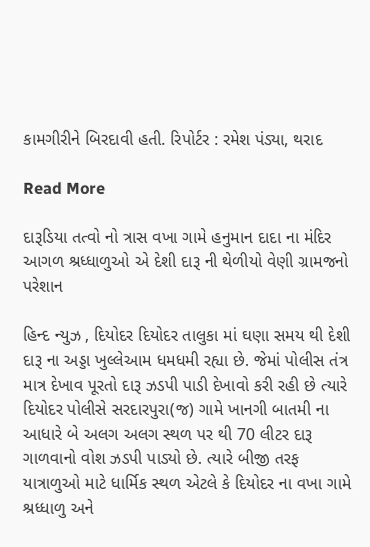કામગીરીને બિરદાવી હતી. રિપોર્ટર : રમેશ પંડ્યા, થરાદ

Read More

દારૂડિયા તત્વો નો ત્રાસ વખા ગામે હનુમાન દાદા ના મંદિર આગળ શ્રધ્ધાળુઓ એ દેશી દારૂ ની થેળીયો વેણી ગ્રામજનો પરેશાન

હિન્દ ન્યુઝ , દિયોદર દિયોદર તાલુકા માં ઘણા સમય થી દેશી દારૂ ના અડ્ડા ખુલ્લેઆમ ધમધમી રહ્યા છે. જેમાં પોલીસ તંત્ર માત્ર દેખાવ પૂરતો દારૂ ઝડપી પાડી દેખાવો કરી રહી છે ત્યારે દિયોદર પોલીસે સરદારપુરા(જ) ગામે ખાનગી બાતમી ના આધારે બે અલગ અલગ સ્થળ પર થી 70 લીટર દારૂ ગાળવાનો વોશ ઝડપી પાડ્યો છે. ત્યારે બીજી તરફ યાત્રાળુઓ માટે ધાર્મિક સ્થળ એટલે કે દિયોદર ના વખા ગામે શ્રધ્ધાળુ અને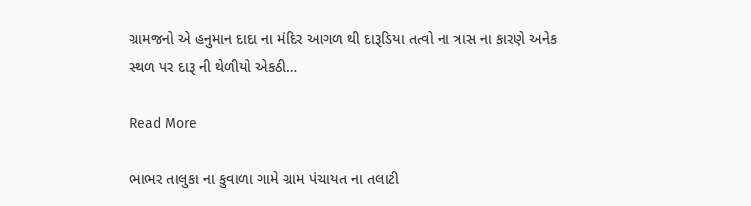ગ્રામજનો એ હનુમાન દાદા ના મંદિર આગળ થી દારૂડિયા તત્વો ના ત્રાસ ના કારણે અનેક સ્થળ પર દારૂ ની થેળીયો એકઠી…

Read More

ભાભર તાલુકા ના કુવાળા ગામે ગ્રામ પંચાયત ના તલાટી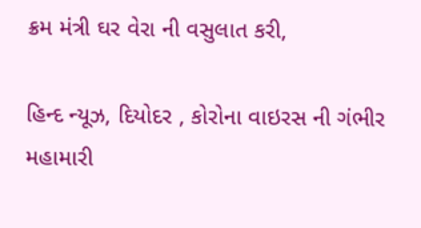ક્રમ મંત્રી ઘર વેરા ની વસુલાત કરી,

હિન્દ ન્યૂઝ, દિયોદર , કોરોના વાઇરસ ની ગંભીર મહામારી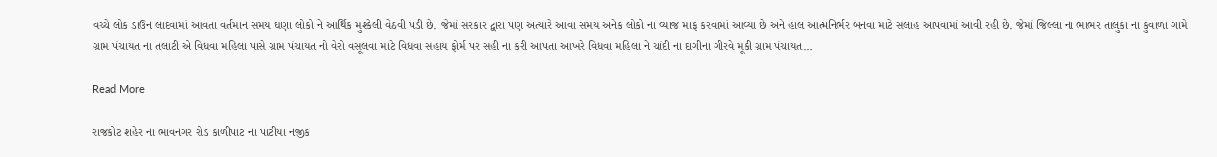વચ્ચે લોક ડાઉન લાદવામાં આવતા વર્તમાન સમય ઘણા લોકો ને આર્થિક મુશ્કેલી વેઠવી પડી છે. જેમાં સરકાર દ્વારા પણ અત્યારે આવા સમય અનેક લોકો ના વ્યાજ માફ કરવામાં આવ્યા છે અને હાલ આત્મનિર્ભર બનવા માટે સલાહ આપવામાં આવી રહી છે. જેમાં જિલ્લા ના ભાભર તાલુકા ના કુવાળા ગામે ગ્રામ પંચાયત ના તલાટી એ વિધવા મહિલા પાસે ગ્રામ પંચાયત નો વેરો વસૂલવા માટે વિધવા સહાય ફોર્મ પર સહી ના કરી આપતા આખરે વિધવા મહિલા ને ચાંદી ના દાગીના ગીરવે મૂકી ગ્રામ પંચાયત…

Read More

રાજકોટ શહેર ના ભાવનગર રોડ કાળીપાટ ના પાટીયા નજીક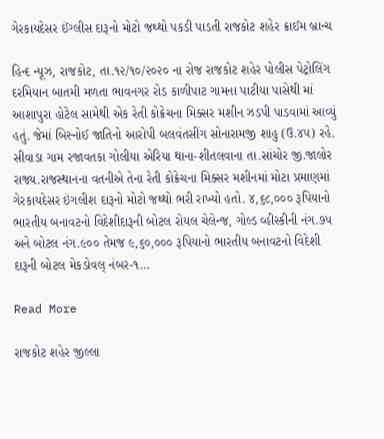ગેરકાયદેસર ઈંગ્લીસ દારૂનો મોટો જથ્થો પકડી પાડતી રાજકોટ શહેર ક્રાઈમ બ્રાન્ચ

હિન્દ ન્યૂઝ, રાજકોટ, તા.૧૨/૧૦/૨૦૨૦ ના રોજ રાજકોટ શહેર પોલીસ પેટ્રોલિંગ દરમિયાન બાતમી મળતા ભાવનગર રોડ કાળીપાટ ગામના પાટીયા પાસેથી માં આશાપુરા હોટેલ સામેથી એક રેતી કોક્રેચના મિક્સર મશીન ઝડપી પાડવામાં આવ્યું હતું. જેમાં બિસ્નોઈ જાતિનો આરોપી બલવંતસીંગ સોનારામજી શાહુ (ઉ.૪૫) રહે. સીવાડા ગામ રજાવતકા ગોલીયા એરિયા થાના-શીતલવાના તા.સાંચોર જી.જાલોર રાજ્ય.રાજસ્થાનના વતનીએ તેના રેતી કોક્રેચના મિક્સર મશીનમાં મોટા પ્રમાણમાં ગેરકાયદેસર ઇંગલીશ દારૂનો મોટો જથ્થો ભરી રાખ્યો હતો. ૪,૬૮,૦૦૦ રૂપિયાનો ભારતીય બનાવટનો વિદેશીદારૂની બોટલ રોયલ ચેલેન્જ, ગોલ્ડ વ્હીસ્કીની નંગ.૭૫ અને બોટલ નંગ.૯૦૦ તેમજ ૯,૬૦,૦૦૦ રૂપિયાનો ભારતીય બનાવટનો વિદેશી દારૂની બોટલ મેકડોવલ્ નંબર-૧…

Read More

રાજકોટ શહેર જીલ્લા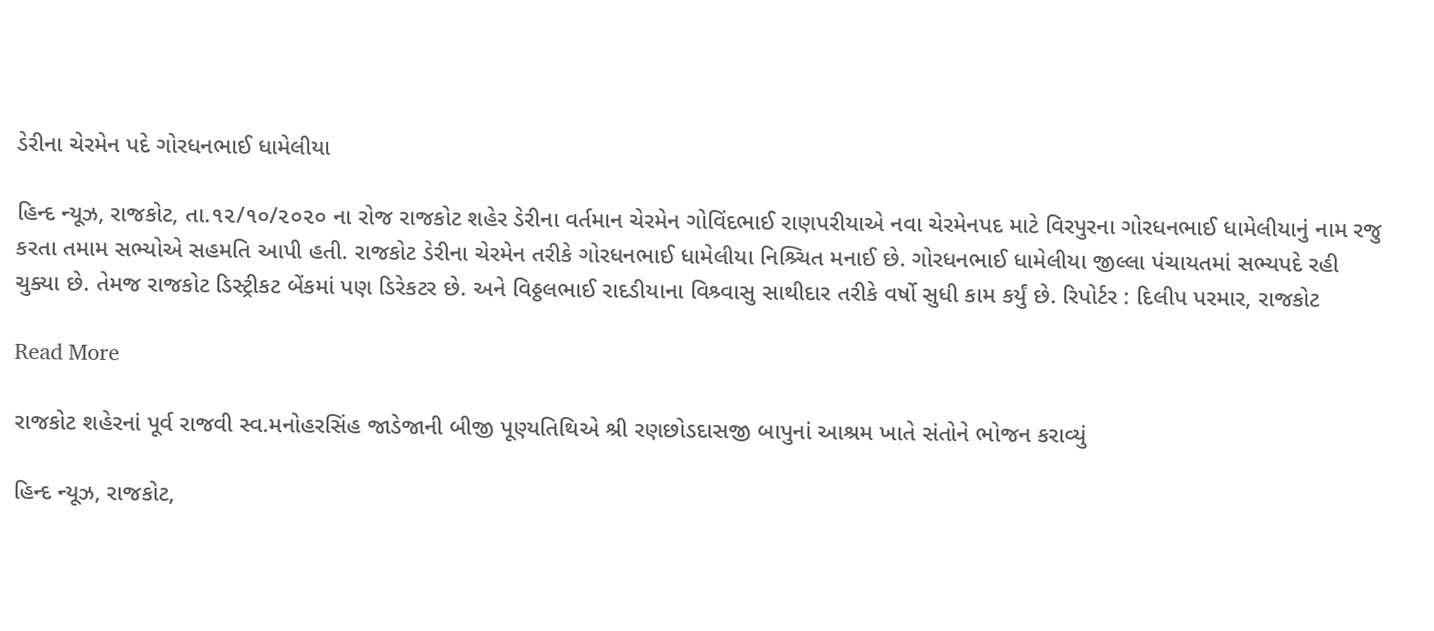ડેરીના ચેરમેન પદે ગોરધનભાઈ ધામેલીયા

હિન્દ ન્યૂઝ, રાજકોટ, તા.૧૨/૧૦/૨૦૨૦ ના રોજ રાજકોટ શહેર ડેરીના વર્તમાન ચેરમેન ગોવિંદભાઈ રાણપરીયાએ નવા ચેરમેનપદ માટે વિરપુરના ગોરધનભાઈ ધામેલીયાનું નામ રજુ કરતા તમામ સભ્યોએ સહમતિ આપી હતી. રાજકોટ ડેરીના ચેરમેન તરીકે ગોરધનભાઈ ધામેલીયા નિશ્ર્ચિત મનાઈ છે. ગોરધનભાઈ ધામેલીયા જીલ્લા પંચાયતમાં સભ્યપદે રહી ચુક્યા છે. તેમજ રાજકોટ ડિસ્ટ્રીકટ બેંકમાં પણ ડિરેકટર છે. અને વિઠ્ઠલભાઈ રાદડીયાના વિશ્ર્વાસુ સાથીદાર તરીકે વર્ષો સુધી કામ કર્યું છે. રિપોર્ટર : દિલીપ પરમાર, રાજકોટ

Read More

રાજકોટ શહેરનાં પૂર્વ રાજવી સ્વ.મનોહરસિંહ જાડેજાની બીજી પૂણ્યતિથિએ શ્રી રણછોડદાસજી બાપુનાં આશ્રમ ખાતે સંતોને ભોજન કરાવ્યું

હિન્દ ન્યૂઝ, રાજકોટ,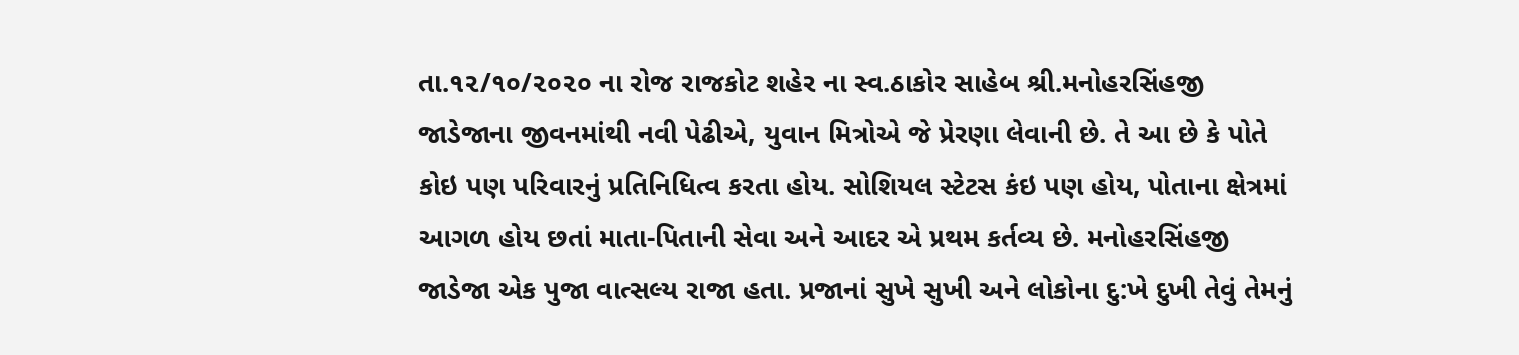તા.૧૨/૧૦/૨૦૨૦ ના રોજ રાજકોટ શહેર ના સ્વ.ઠાકોર સાહેબ શ્રી.મનોહરસિંહજી જાડેજાના જીવનમાંથી નવી પેઢીએ, યુવાન મિત્રોએ જે પ્રેરણા લેવાની છે. તે આ છે કે પોતે કોઇ પણ પરિવારનું પ્રતિનિધિત્વ કરતા હોય. સોશિયલ સ્ટેટસ કંઇ પણ હોય, પોતાના ક્ષેત્રમાં આગળ હોય છતાં માતા-પિતાની સેવા અને આદર એ પ્રથમ કર્તવ્ય છે. મનોહરસિંહજી જાડેજા એક પુજા વાત્સલ્ય રાજા હતા. પ્રજાનાં સુખે સુખી અને લોકોના દુ:ખે દુખી તેવું તેમનું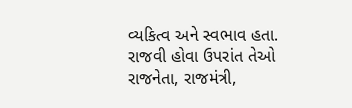વ્યકિત્વ અને સ્વભાવ હતા. રાજવી હોવા ઉપરાંત તેઓ રાજનેતા, રાજમંત્રી,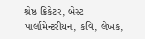શ્રેષ્ઠ ક્રિકેટર, બેસ્ટ પાર્લામેન્ટરીયન, કવિ, લેખક,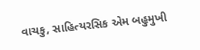વાચકુ, સાહિત્યરસિક એમ બહુમુખી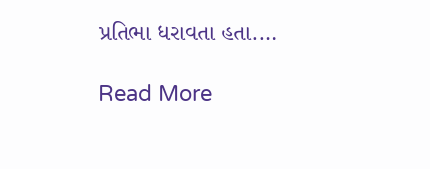પ્રતિભા ધરાવતા હતા.…

Read More